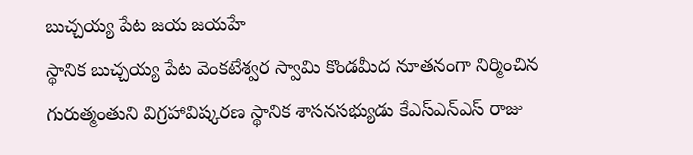బుచ్చయ్య పేట జయ జయహే
స్థానిక బుచ్చయ్య పేట వెంకటేశ్వర స్వామి కొండమీద నూతనంగా నిర్మించిన గురుత్మంతుని విగ్రహావిష్కరణ స్థానిక శాసనసభ్యుడు కేఎస్ఎన్ఎస్ రాజు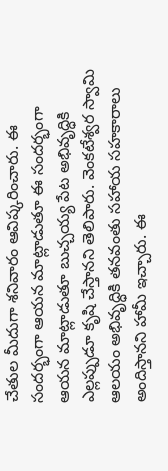చేతుల మీదుగా శనివారం ఆవిష్కరించారు. ఈ సందర్భంగా ఆయన మాట్లాడుతూ ఈ సందర్భంగా ఆయన మాట్లాడుతూ బుచ్చయ్య పేట అభివృద్ధికి ఎల్లప్పుడూ కృషి చేస్తానని తెలిపారు. వెంకటేశ్వర స్వామి ఆలయం అభివృద్ధికి తనవంతు సహాయ సహకారాలు అందిస్తానని హామీ ఇచ్చారు. ఈ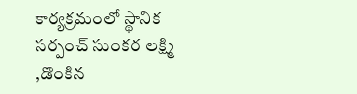కార్యక్రమంలో స్థానిక సర్పంచ్ సుంకర లక్ష్మి ,డొంకిన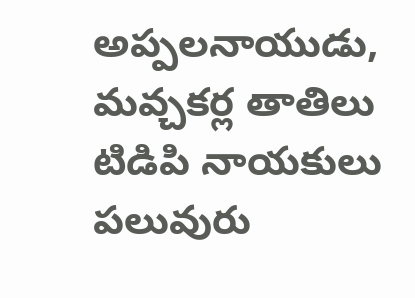అప్పలనాయుడు, మవ్చకర్ల తాతిలు టిడిపి నాయకులు పలువురు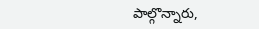పాల్గొన్నారు,